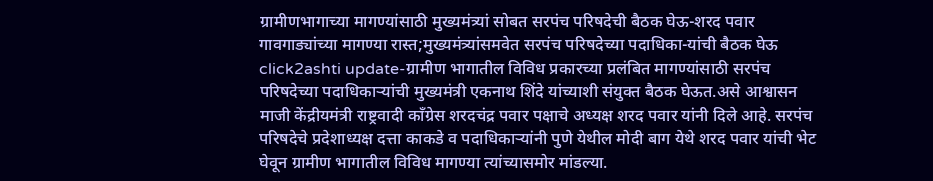ग्रामीणभागाच्या मागण्यांसाठी मुख्यमंत्र्यां सोबत सरपंच परिषदेची बैठक घेऊ-शरद पवार
गावगाड्यांच्या मागण्या रास्त;मुख्यमंत्र्यांसमवेत सरपंच परिषदेच्या पदाधिका-यांची बैठक घेऊ
click2ashti update-ग्रामीण भागातील विविध प्रकारच्या प्रलंबित मागण्यांसाठी सरपंच परिषदेच्या पदाधिकाऱ्यांची मुख्यमंत्री एकनाथ शिंदे यांच्याशी संयुक्त बैठक घेऊत.असे आश्वासन माजी केंद्रीयमंत्री राष्ट्रवादी काँग्रेस शरदचंद्र पवार पक्षाचे अध्यक्ष शरद पवार यांनी दिले आहे. सरपंच परिषदेचे प्रदेशाध्यक्ष दत्ता काकडे व पदाधिकाऱ्यांनी पुणे येथील मोदी बाग येथे शरद पवार यांची भेट घेवून ग्रामीण भागातील विविध मागण्या त्यांच्यासमोर मांडल्या.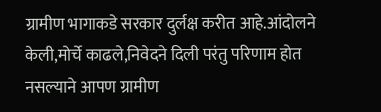ग्रामीण भागाकडे सरकार दुर्लक्ष करीत आहे.आंदोलने केली,मोर्चे काढले,निवेदने दिली परंतु परिणाम होत नसल्याने आपण ग्रामीण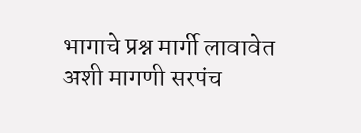भागाचे प्रश्न मार्गी लावावेत अशी मागणी सरपंच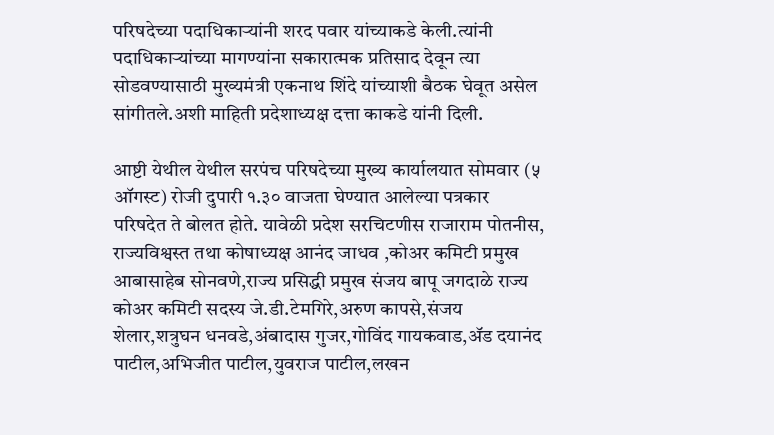परिषदेच्या पदाधिकाऱ्यांनी शरद पवार यांच्याकडे केली.त्यांनी पदाधिकाऱ्यांच्या मागण्यांना सकारात्मक प्रतिसाद देवून त्या सोडवण्यासाठी मुख्यमंत्री एकनाथ शिंदे यांच्याशी बैठक घेवूत असेल सांगीतले.अशी माहिती प्रदेशाध्यक्ष दत्ता काकडे यांनी दिली.

आष्टी येथील येथील सरपंच परिषदेच्या मुख्य कार्यालयात सोमवार (५ ऑगस्ट) रोजी दुपारी १.३० वाजता घेण्यात आलेल्या पत्रकार परिषदेत ते बोलत होते. यावेळी प्रदेश सरचिटणीस राजाराम पोतनीस, राज्यविश्वस्त तथा कोषाध्यक्ष आनंद जाधव ,कोअर कमिटी प्रमुख आबासाहेब सोनवणे,राज्य प्रसिद्धी प्रमुख संजय बापू जगदाळे राज्य कोअर कमिटी सदस्य जे.डी.टेमगिरे,अरुण कापसे,संजय शेलार,शत्रुघन धनवडे,अंबादास गुजर,गोविंद गायकवाड,ॲड दयानंद पाटील,अभिजीत पाटील,युवराज पाटील,लखन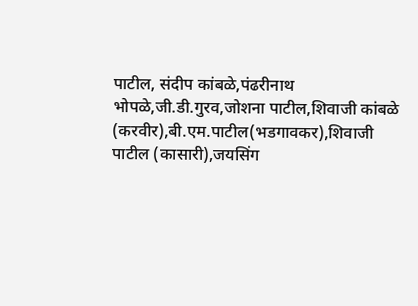पाटील, संदीप कांबळे,पंढरीनाथ भोपळे,जी.डी.गुरव,जोशना पाटील,शिवाजी कांबळे (करवीर),बी.एम.पाटील(भडगावकर),शिवाजी पाटील (कासारी),जयसिंग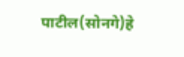पाटील(सोनगे)हे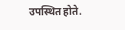उपस्थित होते.